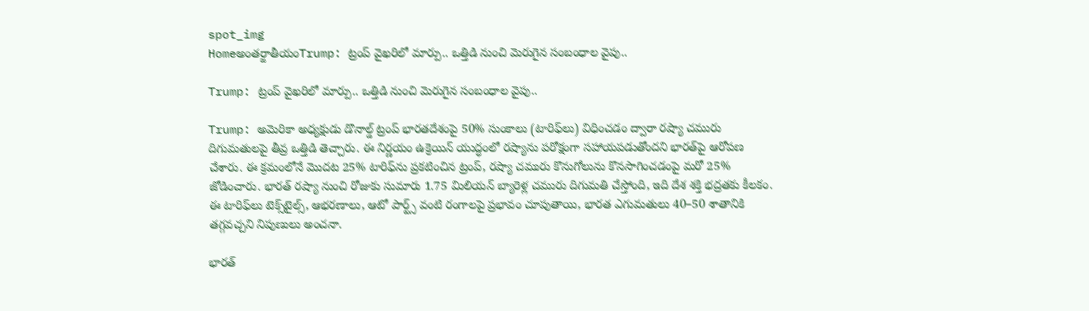spot_img
Homeఅంతర్జాతీయంTrump: ట్రంప్‌ వైఖరిలో మార్పు.. ఒత్తిడి నుంచి మెరుగైన సంబంధాల వైపు..

Trump: ట్రంప్‌ వైఖరిలో మార్పు.. ఒత్తిడి నుంచి మెరుగైన సంబంధాల వైపు..

Trump: అమెరికా అధ్యక్షుడు డొనాల్డ్‌ ట్రంప్‌ భారతదేశంపై 50% సుంకాలు (టారిఫ్‌లు) విధించడం ద్వారా రష్యా చమురు దిగుమతులపై తీవ్ర ఒత్తిడి తెచ్చారు. ఈ నిర్ణయం ఉక్రెయిన్‌ యుద్ధంలో రష్యాను పరోక్షంగా సహాయపడుతోందని భారత్‌పై ఆరోపణ చేశారు. ఈ క్రమంలోనే మొదట 25% టారిఫ్‌ను ప్రకటించిన ట్రంప్, రష్యా చమురు కొనుగోలును కొనసాగించడంపై మరో 25% జోడించారు. భారత్‌ రష్యా నుంచి రోజుకు సుమారు 1.75 మిలియన్‌ బ్యారెళ్ల చమురు దిగుమతి చేస్తోంది, ఇది దేశ శక్తి భద్రతకు కీలకం. ఈ టారిఫ్‌లు టెక్స్‌టైల్స్, ఆభరణాలు, ఆటో పార్ట్స్‌ వంటి రంగాలపై ప్రభావం చూపుతాయి, భారత ఎగుమతులు 40–50 శాతానికి తగ్గవచ్చని నిపుణులు అంచనా.

భారత్‌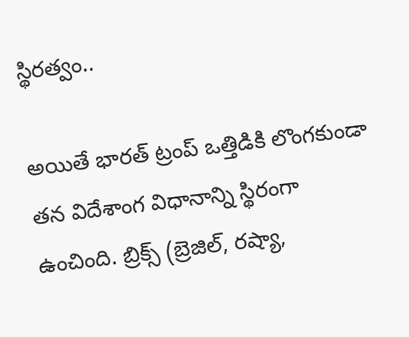స్థిరత్వం..

అయితే భారత్‌ ట్రంప్‌ ఒత్తిడికి లొంగకుండా తన విదేశాంగ విధానాన్ని స్థిరంగా ఉంచింది. బ్రిక్స్‌ (బ్రెజిల్, రష్యా,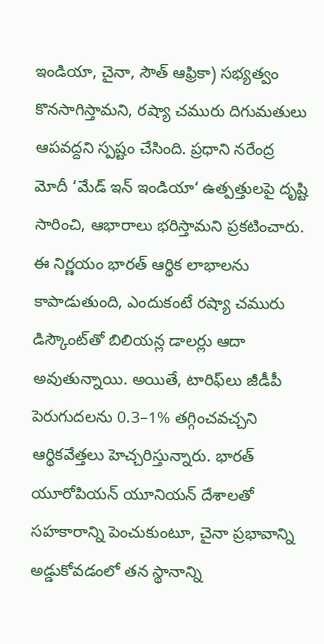ఇండియా, చైనా, సౌత్‌ ఆఫ్రికా) సభ్యత్వం కొనసాగిస్తామని, రష్యా చమురు దిగుమతులు ఆపవద్దని స్పష్టం చేసింది. ప్రధాని నరేంద్ర మోదీ ‘మేడ్‌ ఇన్‌ ఇండియా‘ ఉత్పత్తులపై దృష్టి సారించి, ఆభారాలు భరిస్తామని ప్రకటించారు. ఈ నిర్ణయం భారత్‌ ఆర్థిక లాభాలను కాపాడుతుంది, ఎందుకంటే రష్యా చమురు డిస్కౌంట్‌తో బిలియన్ల డాలర్లు ఆదా అవుతున్నాయి. అయితే, టారిఫ్‌లు జీడీపీ పెరుగుదలను 0.3–1% తగ్గించవచ్చని ఆర్థికవేత్తలు హెచ్చరిస్తున్నారు. భారత్‌ యూరోపియన్‌ యూనియన్‌ దేశాలతో సహకారాన్ని పెంచుకుంటూ, చైనా ప్రభావాన్ని అడ్డుకోవడంలో తన స్థానాన్ని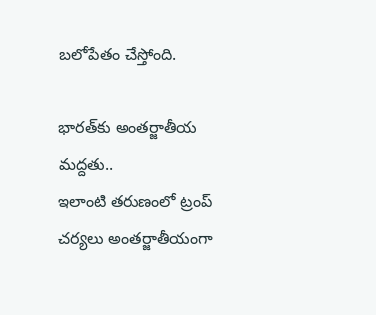బలోపేతం చేస్తోంది.

భారత్‌కు అంతర్జాతీయ మద్దతు..
ఇలాంటి తరుణంలో ట్రంప్‌ చర్యలు అంతర్జాతీయంగా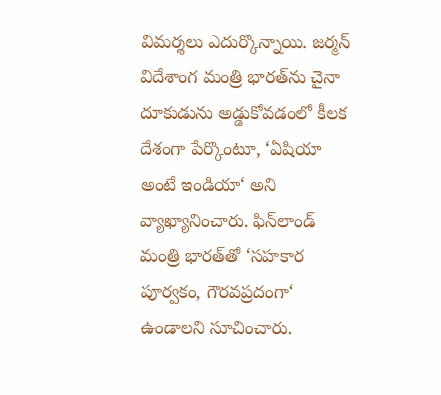విమర్శలు ఎదుర్కొన్నాయి. జర్మన్‌ విదేశాంగ మంత్రి భారత్‌ను చైనా దూకుడును అడ్డుకోవడంలో కీలక దేశంగా పేర్కొంటూ, ‘ఏషియా అంటే ఇండియా‘ అని వ్యాఖ్యానించారు. ఫిన్‌లాండ్‌ మంత్రి భారత్‌తో ‘సహకార పూర్వకం, గౌరవప్రదంగా‘ ఉండాలని సూచించారు.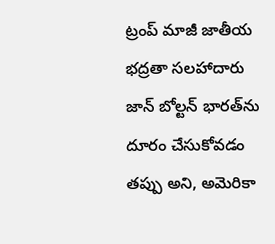ట్రంప్‌ మాజీ జాతీయ భద్రతా సలహాదారు జాన్‌ బోల్టన్‌ భారత్‌ను దూరం చేసుకోవడం తప్పు అని, అమెరికా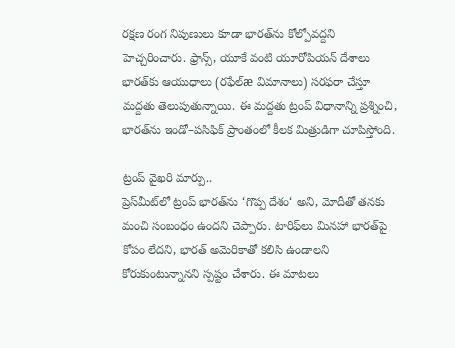రక్షణ రంగ నిపుణులు కూడా భారత్‌ను కోల్పోవద్దని హెచ్చరించారు. ఫ్రాన్స్, యూకే వంటి యూరోపియన్‌ దేశాలు భారత్‌కు ఆయుధాలు (రఫేల్‌æ విమానాలు) సరఫరా చేస్తూ మద్దతు తెలుపుతున్నాయి. ఈ మద్దతు ట్రంప్‌ విధానాన్ని ప్రశ్నించి, భారత్‌ను ఇండో–పసిఫిక్‌ ప్రాంతంలో కీలక మిత్రుడిగా చూపిస్తోంది.

ట్రంప్‌ వైఖరి మార్పు..
ప్రెస్‌మీట్‌లో ట్రంప్‌ భారత్‌ను ‘గొప్ప దేశం‘ అని, మోదీతో తనకు మంచి సంబంధం ఉందని చెప్పారు. టారిఫ్‌లు మినహా భారత్‌పై కోపం లేదని, భారత్‌ అమెరికాతో కలిసి ఉండాలని కోరుకుంటున్నానని స్పష్టం చేశారు. ఈ మాటలు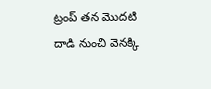ట్రంప్‌ తన మొదటి దాడి నుంచి వెనక్కి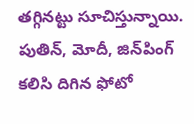తగ్గినట్టు సూచిస్తున్నాయి. పుతిన్, మోదీ, జిన్‌పింగ్‌ కలిసి దిగిన ఫోటో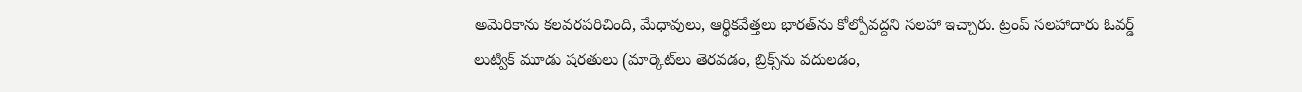అమెరికాను కలవరపరిచింది, మేధావులు, ఆర్థికవేత్తలు భారత్‌ను కోల్పోవద్దని సలహా ఇచ్చారు. ట్రంప్‌ సలహాదారు ఓవర్డ్‌ లుట్విక్‌ మూడు షరతులు (మార్కెట్‌లు తెరవడం, బ్రిక్స్‌ను వదులడం,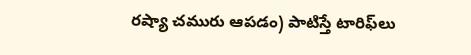రష్యా చమురు ఆపడం) పాటిస్తే టారిఫ్‌లు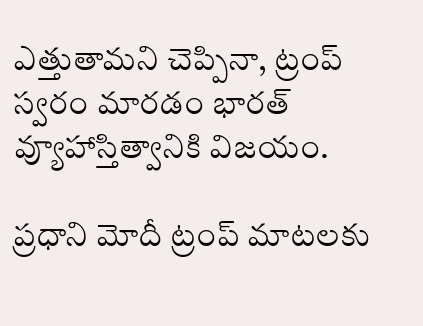ఎత్తుతామని చెప్పినా, ట్రంప్‌ స్వరం మారడం భారత్‌ వ్యూహాస్తిత్వానికి విజయం.

ప్రధాని మోదీ ట్రంప్‌ మాటలకు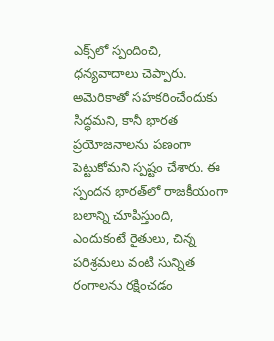ఎక్స్‌లో స్పందించి, ధన్యవాదాలు చెప్పారు. అమెరికాతో సహకరించేందుకు సిద్ధమని, కానీ భారత ప్రయోజనాలను పణంగా పెట్టుకోమని స్పష్టం చేశారు. ఈ స్పందన భారత్‌లో రాజకీయంగా బలాన్ని చూపిస్తుంది, ఎందుకంటే రైతులు, చిన్న పరిశ్రమలు వంటి సున్నిత రంగాలను రక్షించడం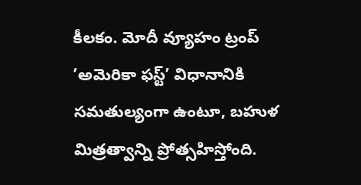కీలకం. మోదీ వ్యూహం ట్రంప్‌ ’అమెరికా ఫస్ట్‌’ విధానానికి సమతుల్యంగా ఉంటూ, బహుళ మిత్రత్వాన్ని ప్రోత్సహిస్తోంది.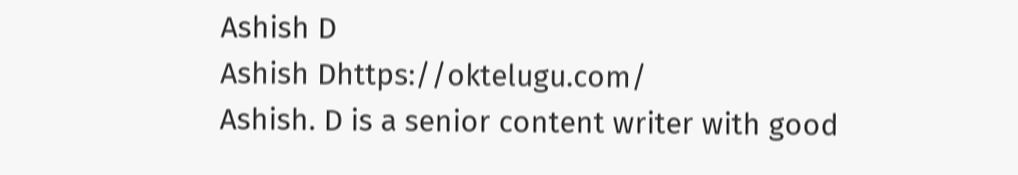Ashish D
Ashish Dhttps://oktelugu.com/
Ashish. D is a senior content writer with good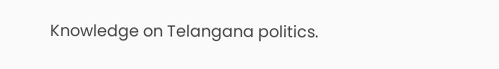Knowledge on Telangana politics.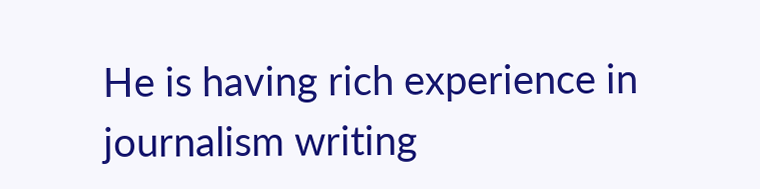He is having rich experience in journalism writing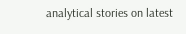analytical stories on latest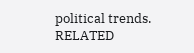political trends.
RELATED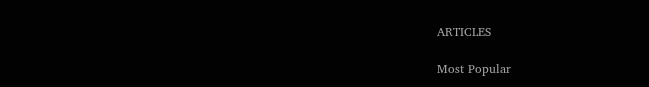ARTICLES

Most Popular